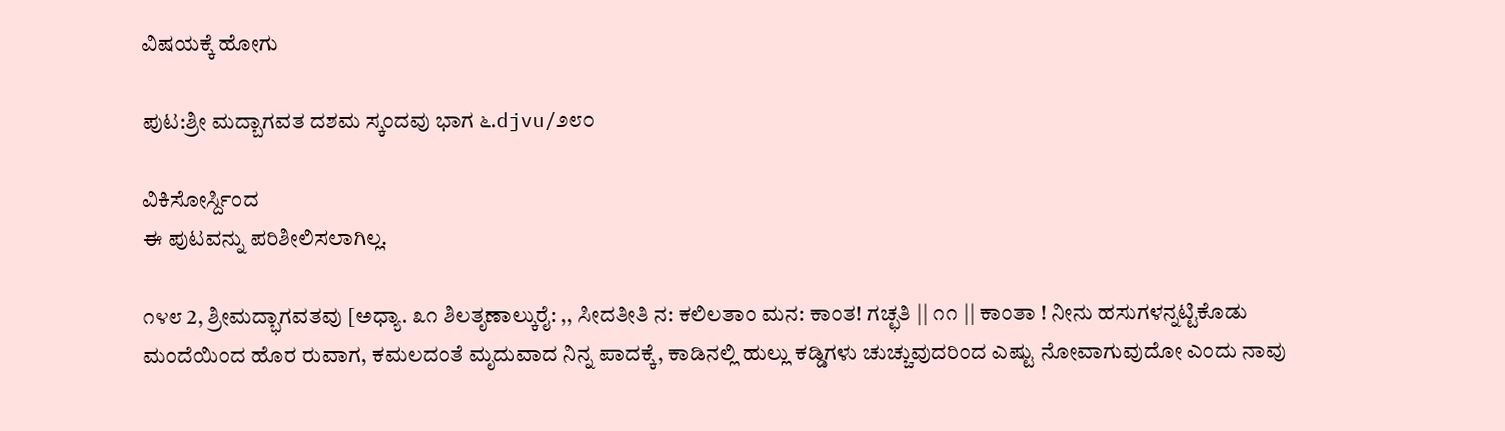ವಿಷಯಕ್ಕೆ ಹೋಗು

ಪುಟ:ಶ್ರೀ ಮದ್ಬಾಗವತ ದಶಮ ಸ್ಕಂದವು ಭಾಗ ೬.djvu/೨೮೦

ವಿಕಿಸೋರ್ಸ್ದಿಂದ
ಈ ಪುಟವನ್ನು ಪರಿಶೀಲಿಸಲಾಗಿಲ್ಲ.

೧೪೮ 2, ಶ್ರೀಮದ್ಭಾಗವತವು [ಅಧ್ಯಾ. ೩೧ ಶಿಲತೃಣಾಲ್ಕುರೈ: ,, ಸೀದತೀತಿ ನ: ಕಲಿಲತಾಂ ಮನ: ಕಾಂತ! ಗಚ್ಛತಿ || ೧೧ || ಕಾಂತಾ ! ನೀನು ಹಸುಗಳನ್ನಟ್ಟಿಕೊಡು ಮಂದೆಯಿಂದ ಹೊರ ರುವಾಗ, ಕಮಲದಂತೆ ಮೃದುವಾದ ನಿನ್ನ ಪಾದಕ್ಕೆ, ಕಾಡಿನಲ್ಲಿ ಹುಲ್ಲು ಕಡ್ಡಿಗಳು ಚುಚ್ಚುವುದರಿಂದ ಎಷ್ಟು ನೋವಾಗುವುದೋ ಎಂದು ನಾವು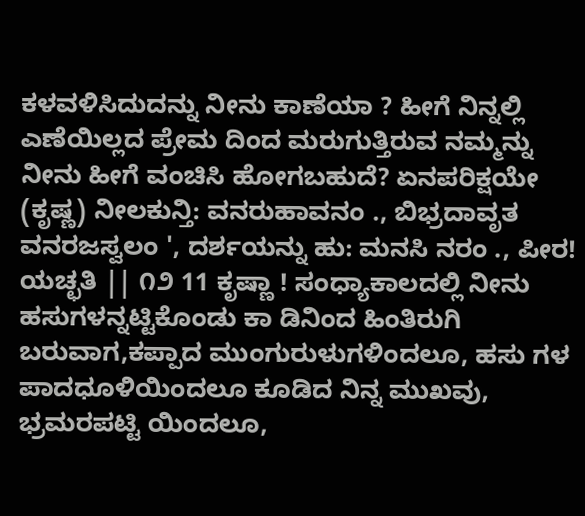ಕಳವಳಿಸಿದುದನ್ನು ನೀನು ಕಾಣೆಯಾ ? ಹೀಗೆ ನಿನ್ನಲ್ಲಿ ಎಣೆಯಿಲ್ಲದ ಪ್ರೇಮ ದಿಂದ ಮರುಗುತ್ತಿರುವ ನಮ್ಮನ್ನು ನೀನು ಹೀಗೆ ವಂಚಿಸಿ ಹೋಗಬಹುದೆ? ಏನಪರಿಕ್ಷಯೇ (ಕೃಷ್ಣ) ನೀಲಕುನ್ತಿ: ವನರುಹಾವನಂ ., ಬಿಭ್ರದಾವೃತ ವನರಜಸ್ವಲಂ ', ದರ್ಶಯನ್ನು ಹು: ಮನಸಿ ನರಂ ., ಪೀರ! ಯಚ್ಛತಿ || ೧೨ 11 ಕೃಷ್ಣಾ ! ಸಂಧ್ಯಾಕಾಲದಲ್ಲಿ ನೀನು ಹಸುಗಳನ್ನಟ್ಟಿಕೊಂಡು ಕಾ ಡಿನಿಂದ ಹಿಂತಿರುಗಿ ಬರುವಾಗ,ಕಪ್ಪಾದ ಮುಂಗುರುಳುಗಳಿಂದಲೂ, ಹಸು ಗಳ ಪಾದಧೂಳಿಯಿಂದಲೂ ಕೂಡಿದ ನಿನ್ನ ಮುಖವು, ಭ್ರಮರಪಟ್ಟಿ ಯಿಂದಲೂ,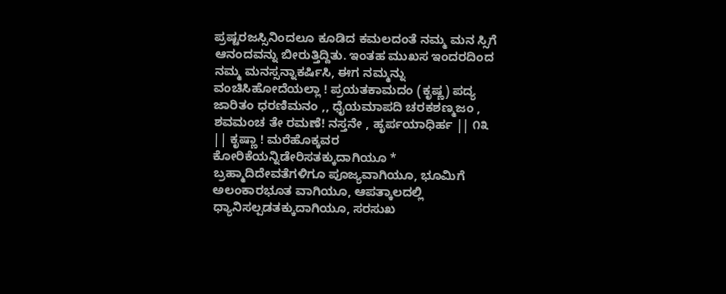ಪ್ರಷ್ಟರಜಸ್ಸಿನಿಂದಲೂ ಕೂಡಿದ ಕಮಲದಂತೆ ನಮ್ಮ ಮನ ಸ್ಸಿಗೆ ಆನಂದವನ್ನು ಬೀರುತ್ತಿದ್ದಿತು. ಇಂತಹ ಮುಖಸ ಇಂದರದಿಂದ ನಮ್ಮ ಮನಸ್ಸನ್ನಾಕರ್ಷಿಸಿ, ಈಗ ನಮ್ಮನ್ನು ವಂಚಿಸಿಹೋದೆಯಲ್ಲಾ ! ಪ್ರಯತಕಾಮದಂ (ಕೃಷ್ಣ) ಪದ್ಯ ಜಾರಿತಂ ಧರಣಿಮನಂ ,, ಧೈಯಮಾಪದಿ ಚರಕಶಣ್ಮಜಂ , ಶವಮಂಚ ತೇ ರಮಣೆ! ನಸ್ತನೇ , ಹೃರ್ಪಯಾಧಿರ್ಹ || ೧೩ || ಕೃಷ್ಣಾ ! ಮರೆಹೊಕ್ಕವರ ಕೋರಿಕೆಯನ್ನಿಡೇರಿಸತಕ್ಕುದಾಗಿಯೂ * ಬ್ರಹ್ಮಾದಿದೇವತೆಗಳಿಗೂ ಪೂಜ್ಯವಾಗಿಯೂ, ಭೂಮಿಗೆ ಅಲಂಕಾರಭೂತ ವಾಗಿಯೂ, ಆಪತ್ಕಾಲದಲ್ಲಿ ಧ್ಯಾನಿಸಲ್ಪಡತಕ್ಕುದಾಗಿಯೂ, ಸರಸುಖ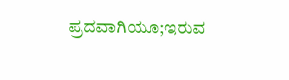ಪ್ರದವಾಗಿಯೂ;ಇರುವ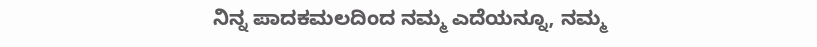ನಿನ್ನ ಪಾದಕಮಲದಿಂದ ನಮ್ಮ ಎದೆಯನ್ನೂ, ನಮ್ಮ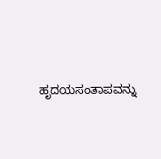ಹೃದಯಸಂತಾಪವನ್ನು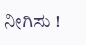ನೀಗಿಸು !